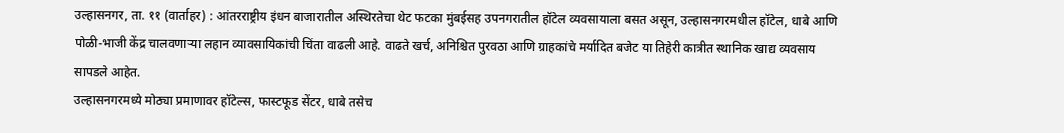उल्हासनगर, ता. ११ (वार्ताहर) : आंतरराष्ट्रीय इंधन बाजारातील अस्थिरतेचा थेट फटका मुंबईसह उपनगरातील हॉटेल व्यवसायाला बसत असून, उल्हासनगरमधील हॉटेल, धाबे आणि पोळी-भाजी केंद्र चालवणाऱ्या लहान व्यावसायिकांची चिंता वाढली आहे. वाढते खर्च, अनिश्चित पुरवठा आणि ग्राहकांचे मर्यादित बजेट या तिहेरी कात्रीत स्थानिक खाद्य व्यवसाय सापडले आहेत.
उल्हासनगरमध्ये मोठ्या प्रमाणावर हॉटेल्स, फास्टफूड सेंटर, धाबे तसेच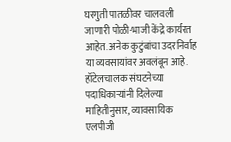घरगुती पातळीवर चालवली जाणारी पोळी-भाजी केंद्रे कार्यरत आहेत. अनेक कुटुंबांचा उदरनिर्वाह या व्यवसायांवर अवलंबून आहे. हॉटेलचालक संघटनेच्या पदाधिकाऱ्यांनी दिलेल्या माहितीनुसार, व्यावसायिक एलपीजी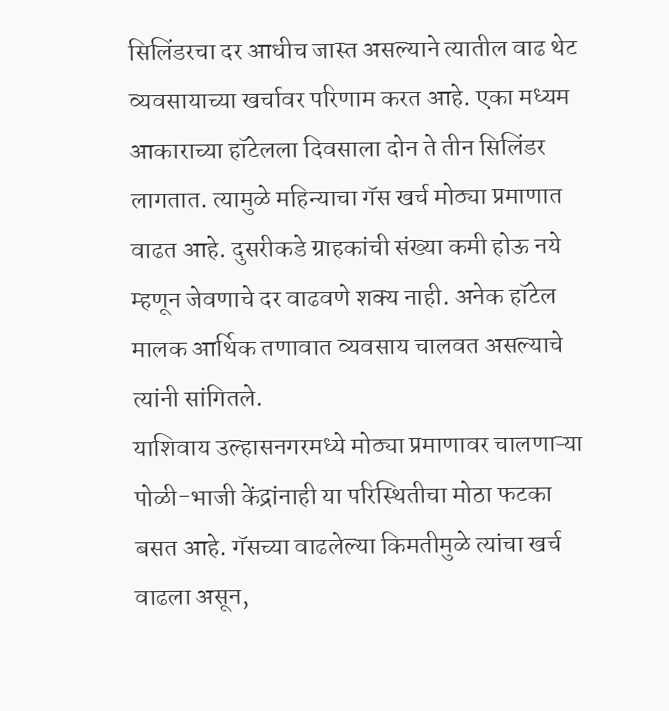सिलिंडरचा दर आधीच जास्त असल्याने त्यातील वाढ थेट व्यवसायाच्या खर्चावर परिणाम करत आहे. एका मध्यम आकाराच्या हॉटेलला दिवसाला दोन ते तीन सिलिंडर लागतात. त्यामुळे महिन्याचा गॅस खर्च मोठ्या प्रमाणात वाढत आहे. दुसरीकडे ग्राहकांची संख्या कमी होऊ नये म्हणून जेवणाचे दर वाढवणे शक्य नाही. अनेक हॉटेल मालक आर्थिक तणावात व्यवसाय चालवत असल्याचे त्यांनी सांगितले.
याशिवाय उल्हासनगरमध्ये मोठ्या प्रमाणावर चालणाऱ्या पोळी-भाजी केंद्रांनाही या परिस्थितीचा मोठा फटका बसत आहे. गॅसच्या वाढलेल्या किमतीमुळे त्यांचा खर्च वाढला असून,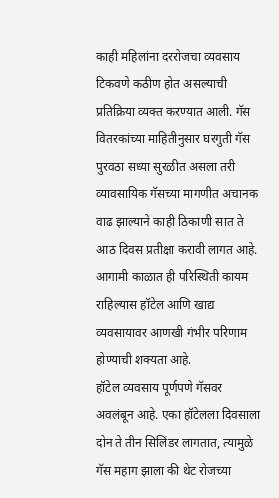काही महिलांना दररोजचा व्यवसाय टिकवणे कठीण होत असल्याची प्रतिक्रिया व्यक्त करण्यात आली. गॅस वितरकांच्या माहितीनुसार घरगुती गॅस पुरवठा सध्या सुरळीत असला तरी व्यावसायिक गॅसच्या मागणीत अचानक वाढ झाल्याने काही ठिकाणी सात ते आठ दिवस प्रतीक्षा करावी लागत आहे. आगामी काळात ही परिस्थिती कायम राहिल्यास हॉटेल आणि खाद्य व्यवसायावर आणखी गंभीर परिणाम होण्याची शक्यता आहे.
हॉटेल व्यवसाय पूर्णपणे गॅसवर अवलंबून आहे. एका हॉटेलला दिवसाला दोन ते तीन सिलिंडर लागतात, त्यामुळे गॅस महाग झाला की थेट रोजच्या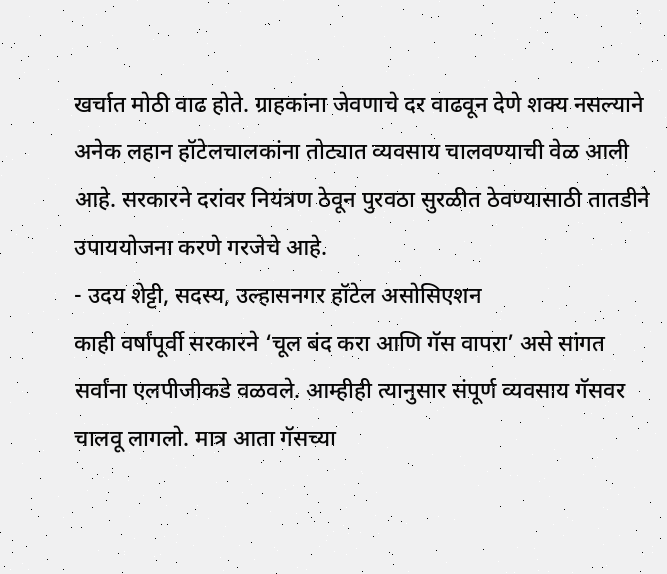खर्चात मोठी वाढ होते. ग्राहकांना जेवणाचे दर वाढवून देणे शक्य नसल्याने अनेक लहान हॉटेलचालकांना तोट्यात व्यवसाय चालवण्याची वेळ आली आहे. सरकारने दरांवर नियंत्रण ठेवून पुरवठा सुरळीत ठेवण्यासाठी तातडीने उपाययोजना करणे गरजेचे आहे.
- उदय शेट्टी, सदस्य, उल्हासनगर हॉटेल असोसिएशन
काही वर्षांपूर्वी सरकारने ‘चूल बंद करा आणि गॅस वापरा’ असे सांगत सर्वांना एलपीजीकडे वळवले. आम्हीही त्यानुसार संपूर्ण व्यवसाय गॅसवर चालवू लागलो. मात्र आता गॅसच्या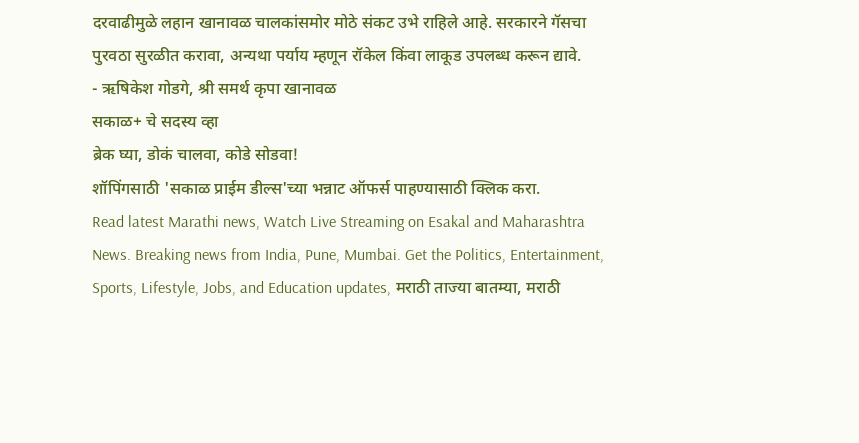दरवाढीमुळे लहान खानावळ चालकांसमोर मोठे संकट उभे राहिले आहे. सरकारने गॅसचा पुरवठा सुरळीत करावा, अन्यथा पर्याय म्हणून रॉकेल किंवा लाकूड उपलब्ध करून द्यावे.
- ऋषिकेश गोडगे, श्री समर्थ कृपा खानावळ
सकाळ+ चे सदस्य व्हा
ब्रेक घ्या, डोकं चालवा, कोडे सोडवा!
शॉपिंगसाठी 'सकाळ प्राईम डील्स'च्या भन्नाट ऑफर्स पाहण्यासाठी क्लिक करा.
Read latest Marathi news, Watch Live Streaming on Esakal and Maharashtra News. Breaking news from India, Pune, Mumbai. Get the Politics, Entertainment, Sports, Lifestyle, Jobs, and Education updates, मराठी ताज्या बातम्या, मराठी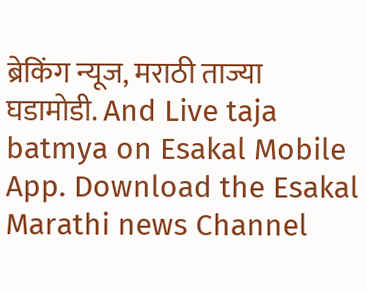ब्रेकिंग न्यूज, मराठी ताज्या घडामोडी. And Live taja batmya on Esakal Mobile App. Download the Esakal Marathi news Channel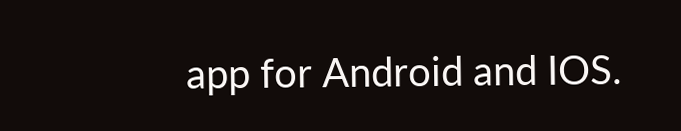app for Android and IOS.